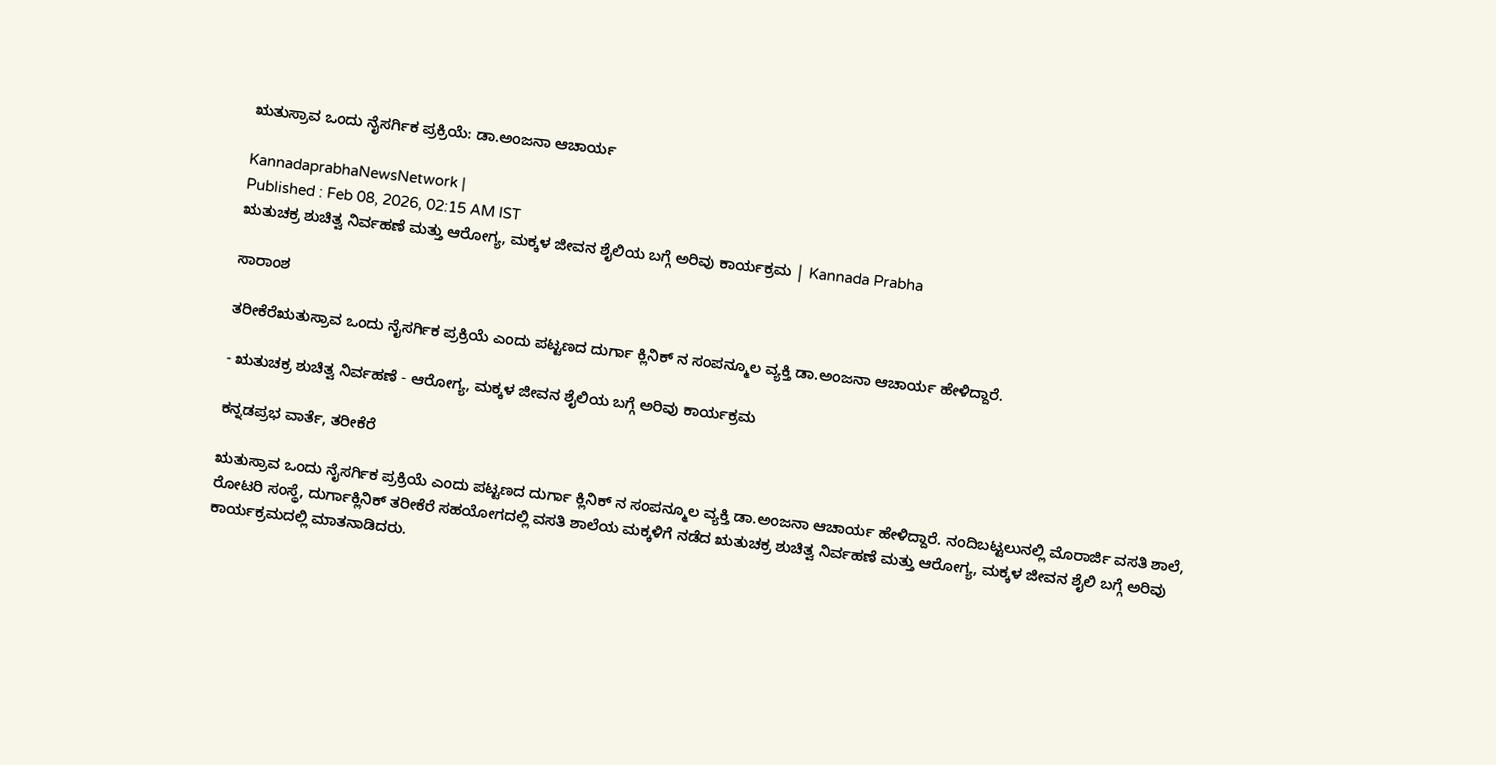ಋತುಸ್ರಾವ ಒಂದು ನೈಸರ್ಗಿಕ ಪ್ರಕ್ರಿಯೆ: ಡಾ.ಅಂಜನಾ ಆಚಾರ್ಯ

KannadaprabhaNewsNetwork |
Published : Feb 08, 2026, 02:15 AM IST
ಋತುಚಕ್ರ ಶುಚಿತ್ವ ನಿರ್ವಹಣೆ ಮತ್ತು ಆರೋಗ್ಯ, ಮಕ್ಕಳ ಜೀವನ ಶೈಲಿಯ ಬಗ್ಗೆ ಅರಿವು ಕಾರ್ಯಕ್ರಮ | Kannada Prabha

ಸಾರಾಂಶ

ತರೀಕೆರೆಋತುಸ್ರಾವ ಒಂದು ನೈಸರ್ಗಿಕ ಪ್ರಕ್ರಿಯೆ ಎಂದು ಪಟ್ಟಣದ ದುರ್ಗಾ ಕ್ಲಿನಿಕ್ ನ ಸಂಪನ್ಮೂಲ ವ್ಯಕ್ತಿ ಡಾ.ಅಂಜನಾ ಆಚಾರ್ಯ ಹೇಳಿದ್ದಾರೆ.

- ಋತುಚಕ್ರ ಶುಚಿತ್ವ ನಿರ್ವಹಣೆ - ಆರೋಗ್ಯ, ಮಕ್ಕಳ ಜೀವನ ಶೈಲಿಯ ಬಗ್ಗೆ ಅರಿವು ಕಾರ್ಯಕ್ರಮ

ಕನ್ನಡಪ್ರಭ ವಾರ್ತೆ, ತರೀಕೆರೆ

ಋತುಸ್ರಾವ ಒಂದು ನೈಸರ್ಗಿಕ ಪ್ರಕ್ರಿಯೆ ಎಂದು ಪಟ್ಟಣದ ದುರ್ಗಾ ಕ್ಲಿನಿಕ್ ನ ಸಂಪನ್ಮೂಲ ವ್ಯಕ್ತಿ ಡಾ.ಅಂಜನಾ ಆಚಾರ್ಯ ಹೇಳಿದ್ದಾರೆ. ನಂದಿಬಟ್ಟಲುನಲ್ಲಿ ಮೊರಾರ್ಜಿ ವಸತಿ ಶಾಲೆ, ರೋಟರಿ ಸಂಸ್ಥೆ, ದುರ್ಗಾಕ್ಲಿನಿಕ್ ತರೀಕೆರೆ ಸಹಯೋಗದಲ್ಲಿ ವಸತಿ ಶಾಲೆಯ ಮಕ್ಕಳಿಗೆ ನಡೆದ ಋತುಚಕ್ರ ಶುಚಿತ್ವ ನಿರ್ವಹಣೆ ಮತ್ತು ಆರೋಗ್ಯ, ಮಕ್ಕಳ ಜೀವನ ಶೈಲಿ ಬಗ್ಗೆ ಅರಿವು ಕಾರ್ಯಕ್ರಮದಲ್ಲಿ ಮಾತನಾಡಿದರು.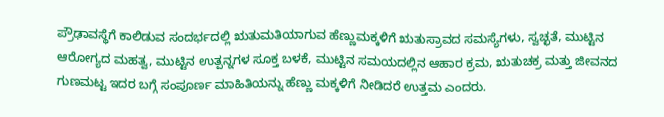ಪ್ರೌಢಾವಸ್ಥೆಗೆ ಕಾಲಿಡುವ ಸಂದರ್ಭದಲ್ಲಿ ಋತುಮತಿಯಾಗುವ ಹೆಣ್ಣುಮಕ್ಕಳಿಗೆ ಋತುಸ್ರಾವದ ಸಮಸ್ಯೆಗಳು, ಸ್ವಚ್ಛತೆ, ಮುಟ್ಟಿನ ಆರೋಗ್ಯದ ಮಹತ್ವ, ಮುಟ್ಟಿನ ಉತ್ಪನ್ನಗಳ ಸೂಕ್ತ ಬಳಕೆ, ಮುಟ್ಟಿನ ಸಮಯದಲ್ಲಿನ ಆಹಾರ ಕ್ರಮ, ಋತುಚಕ್ರ ಮತ್ತು ಜೀವನದ ಗುಣಮಟ್ಟ ಇದರ ಬಗ್ಗೆ ಸಂಪೂರ್ಣ ಮಾಹಿತಿಯನ್ನು ಹೆಣ್ಣು ಮಕ್ಕಳಿಗೆ ನೀಡಿದರೆ ಉತ್ತಮ ಎಂದರು.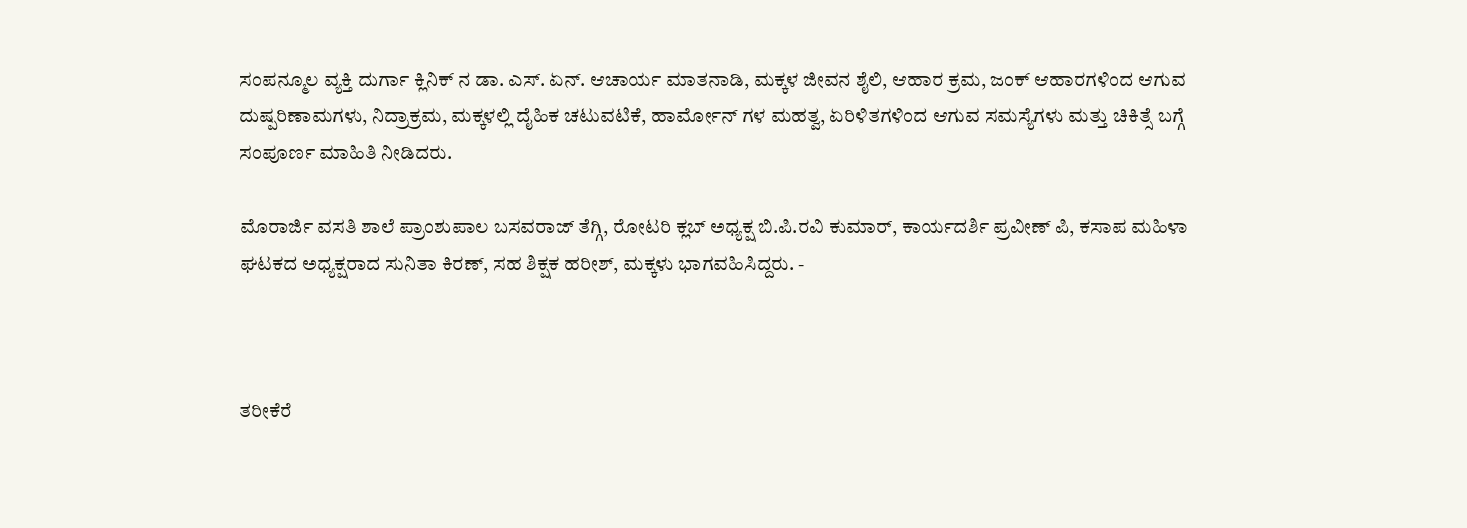ಸಂಪನ್ಮೂಲ ವ್ಯಕ್ತಿ ದುರ್ಗಾ ಕ್ಲಿನಿಕ್‌ ನ ಡಾ. ಎಸ್. ಏನ್. ಆಚಾರ್ಯ ಮಾತನಾಡಿ, ಮಕ್ಕಳ ಜೀವನ ಶೈಲಿ, ಆಹಾರ ಕ್ರಮ, ಜಂಕ್ ಆಹಾರಗಳಿಂದ ಆಗುವ ದುಷ್ಪರಿಣಾಮಗಳು, ನಿದ್ರಾಕ್ರಮ, ಮಕ್ಕಳಲ್ಲಿ ದೈಹಿಕ ಚಟುವಟಿಕೆ, ಹಾರ್ಮೋನ್ ಗಳ ಮಹತ್ವ, ಏರಿಳಿತಗಳಿಂದ ಆಗುವ ಸಮಸ್ಯೆಗಳು ಮತ್ತು ಚಿಕಿತ್ಸೆ ಬಗ್ಗೆ ಸಂಪೂರ್ಣ ಮಾಹಿತಿ ನೀಡಿದರು.

ಮೊರಾರ್ಜಿ ವಸತಿ ಶಾಲೆ ಪ್ರಾಂಶುಪಾಲ ಬಸವರಾಜ್ ತೆಗ್ಗಿ, ರೋಟರಿ ಕ್ಲಬ್ ಅಧ್ಯಕ್ಷ ಬಿ.ಪಿ.ರವಿ ಕುಮಾರ್, ಕಾರ್ಯದರ್ಶಿ ಪ್ರವೀಣ್ ಪಿ, ಕಸಾಪ ಮಹಿಳಾ ಘಟಕದ ಅಧ್ಯಕ್ಷರಾದ ಸುನಿತಾ ಕಿರಣ್, ಸಹ ಶಿಕ್ಷಕ ಹರೀಶ್, ಮಕ್ಕಳು ಭಾಗವಹಿಸಿದ್ದರು. -



ತರೀಕೆರೆ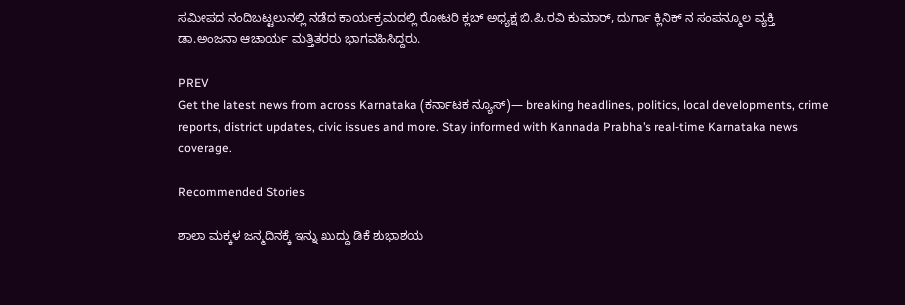ಸಮೀಪದ ನಂದಿಬಟ್ಟಲುನಲ್ಲಿ ನಡೆದ ಕಾರ್ಯಕ್ರಮದಲ್ಲಿ ರೋಟರಿ ಕ್ಲಬ್ ಅಧ್ಯಕ್ಷ ಬಿ.ಪಿ.ರವಿ ಕುಮಾರ್, ದುರ್ಗಾ ಕ್ಲಿನಿಕ್ ನ ಸಂಪನ್ಮೂಲ ವ್ಯಕ್ತಿ ಡಾ.ಅಂಜನಾ ಆಚಾರ್ಯ ಮತ್ತಿತರರು ಭಾಗವಹಿಸಿದ್ದರು.

PREV
Get the latest news from across Karnataka (ಕರ್ನಾಟಕ ನ್ಯೂಸ್)— breaking headlines, politics, local developments, crime reports, district updates, civic issues and more. Stay informed with Kannada Prabha’s real‑time Karnataka news coverage.

Recommended Stories

ಶಾಲಾ ಮಕ್ಕಳ ಜನ್ಮದಿನಕ್ಕೆ ಇನ್ನು ಖುದ್ದು ಡಿಕೆ ಶುಭಾಶಯ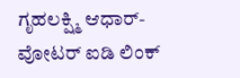ಗೃಹಲಕ್ಷ್ಮಿ ಆಧಾರ್‌- ವೋಟರ್‌ ಐಡಿ ಲಿಂಕ್‌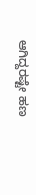ಆಗಿದ್ದರಷ್ಟೇ ಹಣ